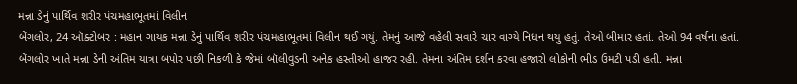મન્ના ડેનું પાર્થિવ શરીર પંચમહાભૂતમાં વિલીન
બેંગલોર, 24 ઑક્ટોબર : મહાન ગાયક મન્ના ડેનું પાર્થિવ શરીર પંચમહાભૂતમાં વિલીન થઈ ગયું. તેમનું આજે વહેલી સવારે ચાર વાગ્યે નિધન થયુ હતું. તેઓ બીમાર હતાં. તેઓ 94 વર્ષના હતાં. બેંગલોર ખાતે મન્ના ડેની અંતિમ યાત્રા બપોર પછી નિકળી કે જેમાં બૉલીવુડની અનેક હસ્તીઓ હાજર રહી. તેમના અંતિમ દર્શન કરવા હજારો લોકોની ભીડ ઉમટી પડી હતી. મન્ના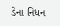ડેના નિધન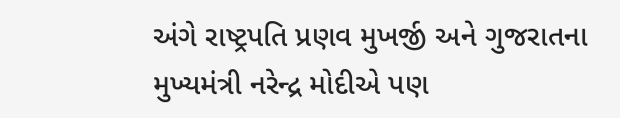અંગે રાષ્ટ્રપતિ પ્રણવ મુખર્જી અને ગુજરાતના મુખ્યમંત્રી નરેન્દ્ર મોદીએ પણ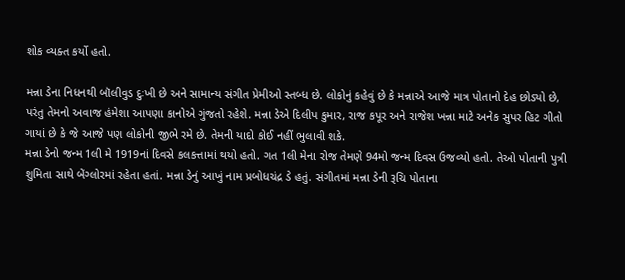શોક વ્યક્ત કર્યો હતો.

મન્ના ડેના નિધનથી બૉલીવુડ દુઃખી છે અને સામાન્ય સંગીત પ્રેમીઓ સ્તબ્ધ છે. લોકોનું કહેવું છે કે મન્નાએ આજે માત્ર પોતાનો દેહ છોડ્યો છે, પરંતુ તેમનો અવાજ હંમેશા આપણા કાનોએ ગુંજતો રહેશે. મન્ના ડેએ દિલીપ કુમાર, રાજ કપૂર અને રાજેશ ખન્ના માટે અનેક સુપર હિટ ગીતો ગાયાં છે કે જે આજે પણ લોકોની જીભે રમે છે. તેમની યાદો કોઈ નહીં ભુલાવી શકે.
મન્ના ડેનો જન્મ 1લી મે 1919નાં દિવસે કલકત્તામાં થયો હતો. ગત 1લી મેના રોજ તેમણે 94મો જન્મ દિવસ ઉજવ્યો હતો. તેઓ પોતાની પુત્રી શુમિતા સાથે બેંગ્લોરમાં રહેતા હતાં. મન્ના ડેનું આખું નામ પ્રબોધચંદ્ર ડે હતું. સંગીતમાં મન્ના ડેની રૂચિ પોતાના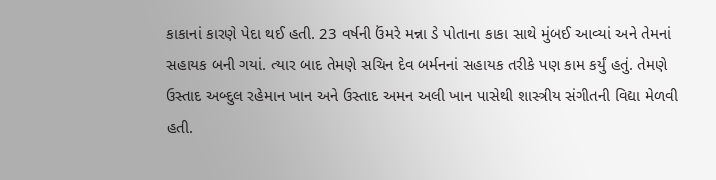કાકાનાં કારણે પેદા થઈ હતી. 23 વર્ષની ઉંમરે મન્ના ડે પોતાના કાકા સાથે મુંબઈ આવ્યાં અને તેમનાં સહાયક બની ગયાં. ત્યાર બાદ તેમણે સચિન દેવ બર્મનનાં સહાયક તરીકે પણ કામ કર્યું હતું. તેમણે ઉસ્તાદ અબ્દુલ રહેમાન ખાન અને ઉસ્તાદ અમન અલી ખાન પાસેથી શાસ્ત્રીય સંગીતની વિદ્યા મેળવી હતી.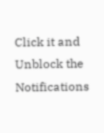Click it and Unblock the Notifications